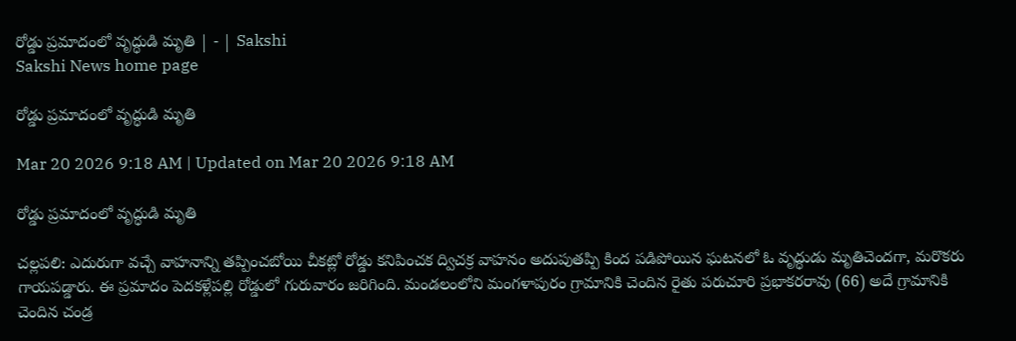రోడ్డు ప్రమాదంలో వృద్ధుడి మృతి | - | Sakshi
Sakshi News home page

రోడ్డు ప్రమాదంలో వృద్ధుడి మృతి

Mar 20 2026 9:18 AM | Updated on Mar 20 2026 9:18 AM

రోడ్డు ప్రమాదంలో వృద్ధుడి మృతి

చల్లపలి: ఎదురుగా వచ్చే వాహనాన్ని తప్పించబోయి చీకట్లో రోడ్డు కనిపించక ద్విచక్ర వాహనం అదుపుతప్పి కింద పడిపోయిన ఘటనలో ఓ వృద్ధుడు మృతిచెందగా, మరొకరు గాయపడ్డారు. ఈ ప్రమాదం పెదకళ్లేపల్లి రోడ్డులో గురువారం జరిగింది. మండలంలోని మంగళాపురం గ్రామానికి చెందిన రైతు పరుచూరి ప్రభాకరరావు (66) అదే గ్రామానికి చెందిన చండ్ర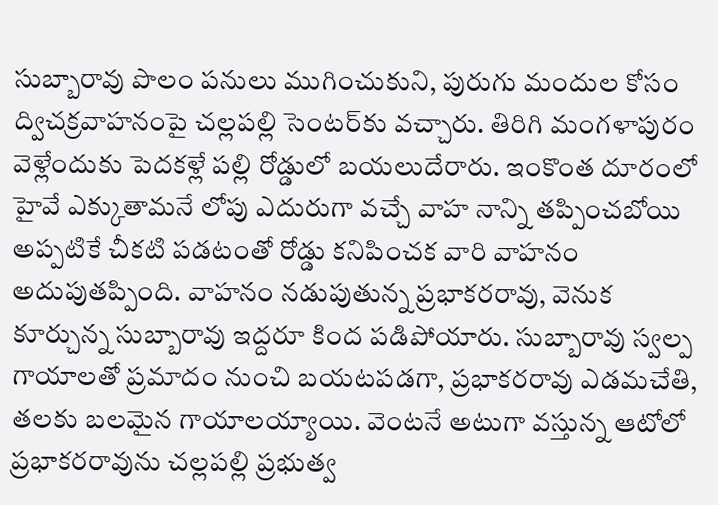సుబ్బారావు పొలం పనులు ముగించుకుని, పురుగు మందుల కోసం ద్విచక్రవాహనంపై చల్లపల్లి సెంటర్‌కు వచ్చారు. తిరిగి మంగళాపురం వెళ్లేందుకు పెదకళ్లే పల్లి రోడ్డులో బయలుదేరారు. ఇంకొంత దూరంలో హైవే ఎక్కుతామనే లోపు ఎదురుగా వచ్చే వాహ నాన్ని తప్పించబోయి అప్పటికే చీకటి పడటంతో రోడ్డు కనిపించక వారి వాహనం అదుపుతప్పింది. వాహనం నడుపుతున్న ప్రభాకరరావు, వెనుక కూర్చున్న సుబ్బారావు ఇద్దరూ కింద పడిపోయారు. సుబ్బారావు స్వల్ప గాయాలతో ప్రమాదం నుంచి బయటపడగా, ప్రభాకరరావు ఎడమచేతి, తలకు బలమైన గాయాలయ్యాయి. వెంటనే అటుగా వస్తున్న ఆటోలో ప్రభాకరరావును చల్లపల్లి ప్రభుత్వ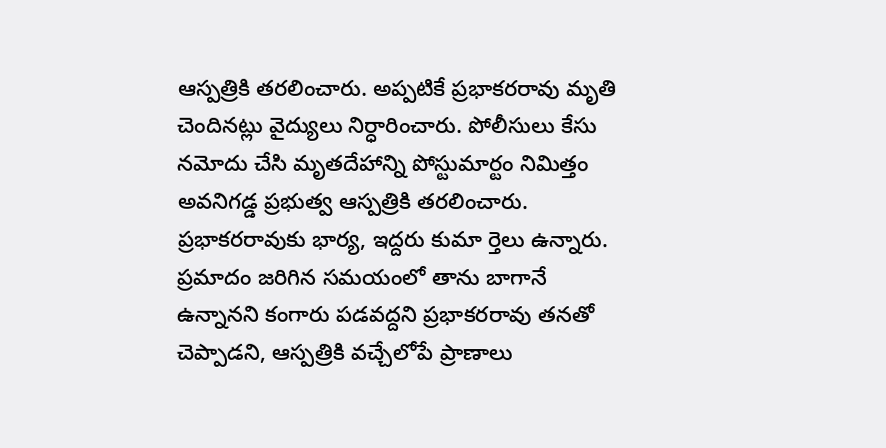ఆస్పత్రికి తరలించారు. అప్పటికే ప్రభాకరరావు మృతి చెందినట్లు వైద్యులు నిర్ధారించారు. పోలీసులు కేసు నమోదు చేసి మృతదేహాన్ని పోస్టుమార్టం నిమిత్తం అవనిగడ్డ ప్రభుత్వ ఆస్పత్రికి తరలించారు. ప్రభాకరరావుకు భార్య, ఇద్దరు కుమా ర్తెలు ఉన్నారు. ప్రమాదం జరిగిన సమయంలో తాను బాగానే ఉన్నానని కంగారు పడవద్దని ప్రభాకరరావు తనతో చెప్పాడని, ఆస్పత్రికి వచ్చేలోపే ప్రాణాలు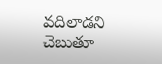వదిలాడని చెబుతూ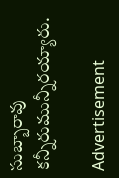సుబ్బారావు కన్నీరుమున్నీరయ్యారు.

Advertisement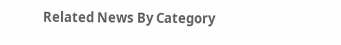Related News By Category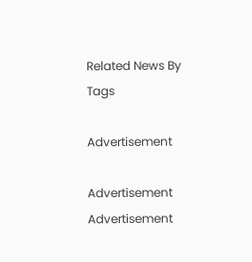Related News By Tags

Advertisement

Advertisement
Advertisement